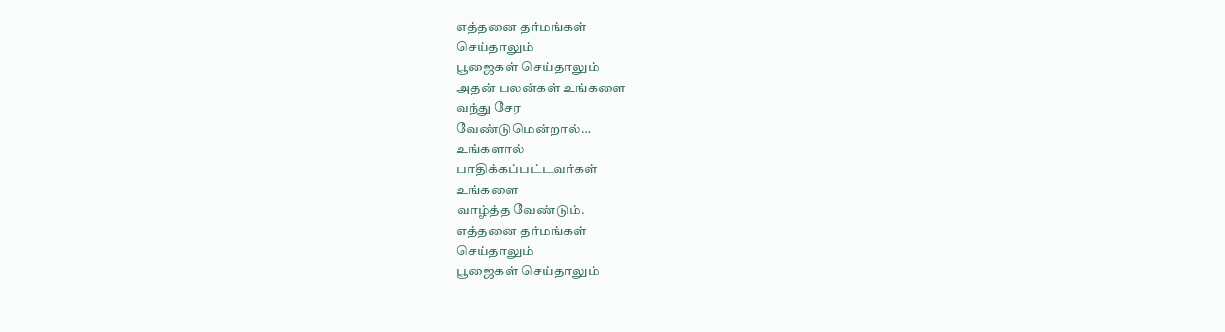எத்தனை தர்மங்கள்
செய்தாலும்
பூஜைகள் செய்தாலும்
அதன் பலன்கள் உங்களை
வந்து சேர
வேண்டுமென்றால்…
உங்களால்
பாதிக்கப்பட்டவர்கள்
உங்களை
வாழ்த்த வேண்டும்.
எத்தனை தர்மங்கள்
செய்தாலும்
பூஜைகள் செய்தாலும்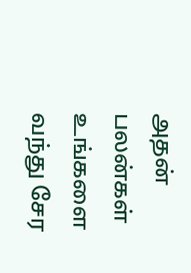அதன் பலன்கள் உங்களை
வந்து சேர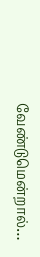வேண்டுமென்றால்…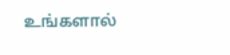உங்களால்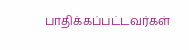பாதிக்கப்பட்டவர்கள்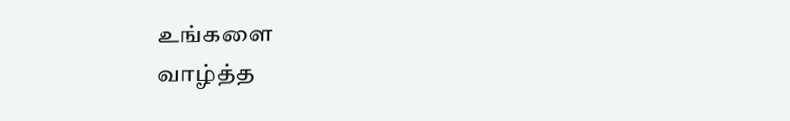உங்களை
வாழ்த்த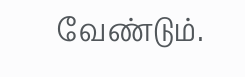வேண்டும்.